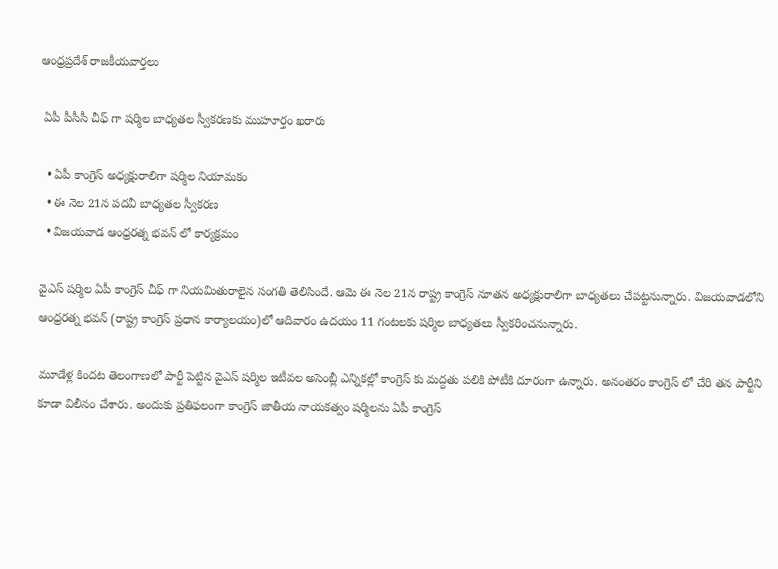ఆంధ్రప్రదేశ్ రాజకీయవార్తలు

 ఏపీ పీసీసీ చీఫ్ గా షర్మిల బాధ్యతల స్వీకరణకు ముహూర్తం ఖరారు

  • ఏపీ కాంగ్రెస్ అధ్యక్షురాలిగా షర్మిల నియామకం
  • ఈ నెల 21న పదవీ బాధ్యతల స్వీకరణ
  • విజయవాడ ఆంధ్రరత్న భవన్ లో కార్యక్రమం

వైఎస్ షర్మిల ఏపీ కాంగ్రెస్ చీఫ్ గా నియమితురాలైన సంగతి తెలిసిందే. ఆమె ఈ నెల 21న రాష్ట్ర కాంగ్రెస్ నూతన అధ్యక్షురాలిగా బాధ్యతలు చేపట్టనున్నారు. విజయవాడలోని ఆంధ్రరత్న భవన్ (రాష్ట్ర కాంగ్రెస్ ప్రధాన కార్యాలయం)లో ఆదివారం ఉదయం 11 గంటలకు షర్మిల బాధ్యతలు స్వీకరించనున్నారు.

మూడేళ్ల కిందట తెలంగాణలో పార్టీ పెట్టిన వైఎస్ షర్మిల ఇటీవల అసెంబ్లీ ఎన్నికల్లో కాంగ్రెస్ కు మద్దతు పలికి పోటీకి దూరంగా ఉన్నారు. అనంతరం కాంగ్రెస్ లో చేరి తన పార్టీని కూడా విలీనం చేశారు. అందుకు ప్రతిఫలంగా కాంగ్రెస్ జాతీయ నాయకత్వం షర్మిలను ఏపీ కాంగ్రెస్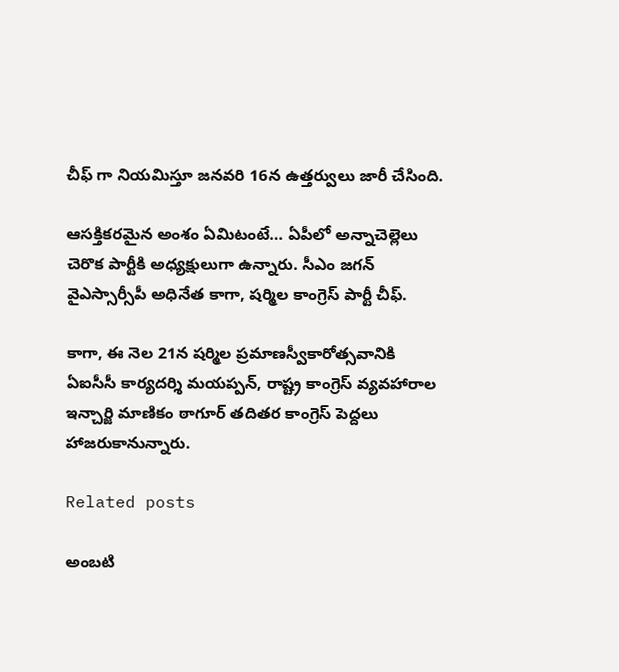చీఫ్ గా నియమిస్తూ జనవరి 16న ఉత్తర్వులు జారీ చేసింది.

ఆసక్తికరమైన అంశం ఏమిటంటే… ఏపీలో అన్నాచెల్లెలు చెరొక పార్టీకి అధ్యక్షులుగా ఉన్నారు. సీఎం జగన్ వైఎస్సార్సీపీ అధినేత కాగా, షర్మిల కాంగ్రెస్ పార్టీ చీఫ్.

కాగా, ఈ నెల 21న షర్మిల ప్రమాణస్వీకారోత్సవానికి ఏఐసీసీ కార్యదర్శి మయప్పన్, రాష్ట్ర కాంగ్రెస్ వ్యవహారాల ఇన్చార్జి మాణికం ఠాగూర్ తదితర కాంగ్రెస్ పెద్దలు హాజరుకానున్నారు.

Related posts

అంబటి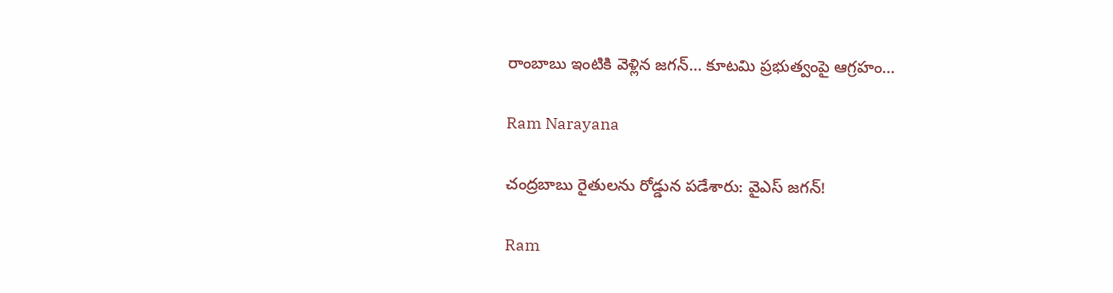రాంబాబు ఇంటికి వెళ్లిన జగన్… కూటమి ప్రభుత్వంపై ఆగ్రహం…

Ram Narayana

చంద్ర‌బాబు రైతుల‌ను రోడ్డున ప‌డేశారు: వైఎస్ జ‌గ‌న్‌!

Ram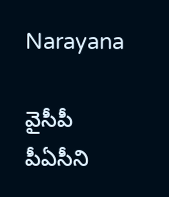Narayana

వైసీపీ పీఏసీని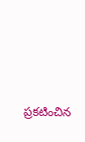ప్రకటించిన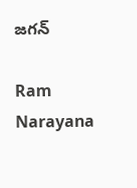జగన్

Ram Narayana